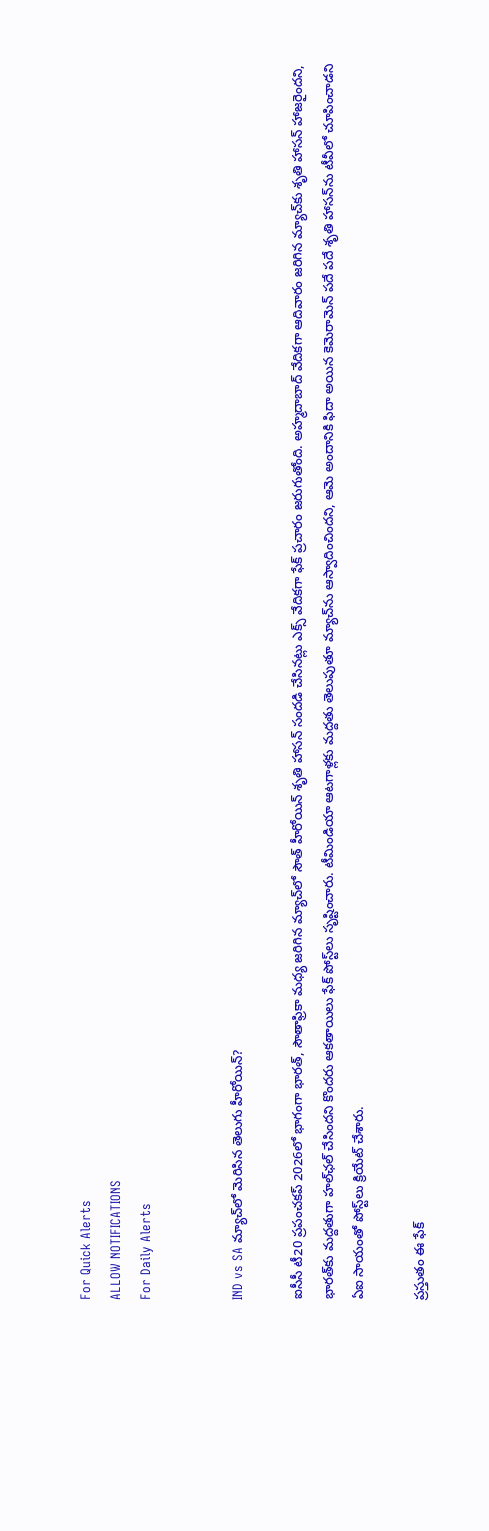For Quick Alerts
ALLOW NOTIFICATIONS
For Daily Alerts


IND vs SA మ్యాచ్‌లో మెరిసిన తెలుగు హీరోయిన్?

ఐసీసీ టీ20 ప్రపంచకప్ 2026లో భాగంగా భారత్, సౌతాఫ్రికా మధ్య జరిగిన మ్యాచ్‌లో సౌత్ హీరోయిన్ శృతి హాసన్ సందడి చేసినట్లు ఎక్స్‌ వేదికగా ఫేక్ ప్రచారం జరుగుతోంది. అహ్మదాబాద్ వేదికగా ఆదివారం జరిగిన మ్యాచ్‌కు శృతి హాసన్ హాజరైందని, భారత్‌కు మద్దతుగా హల్‌ఛల్ చేసిందని కొందరు ఆకతాయిలు ఫేక్ పోస్ట్‌లు సృష్టించారు. టీమిండియా ఆటగాళ్లకు మద్దతు తెలుపుతూ మ్యాచ్‌ను ఆస్వాదించిందని, ఆమె అందానికి ఫిదా అయిన కెమెరామెన్ పదే పదే శృతి హాసన్‌ను టీవీలో చూపించాడని ఏఐ సాయంతో పోస్ట్‌లు క్రియేట్ చేశారు.

ప్రస్తుతం ఈ ఫేక్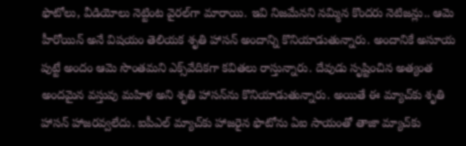ఫొటోలు, వీడియోలు నెట్టింట వైరల్‌గా మారాయి. ఇవి నిజమేనని నమ్మిన కొందరు నెటిజన్లు.. ఆమె హీరోయిన్ అనే విషయం తెలియక శృతి హాసన్ అందాన్ని కొనియాడుతున్నారు. అందానికే అసూయ పుట్టే అందం ఆమె సొంతమని ఎక్స్‌వేదికగా కవితలు రాస్తున్నారు. దేవుడు సృష్టించిన అత్యంత అందమైన వస్తువు మహిళ అని శృతి హాసన్‌ను కొనియాడుతున్నారు. అయితే ఈ మ్యాచ్‌కు శృతి హాసన్ హాజరవ్వలేదు. ఐపీఎల్ మ్యాచ్‌కు హాజరైన ఫొటోను ఏఐ సాయంతో తాజా మ్యాచ్‌కు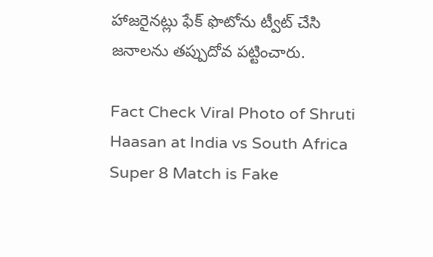హాజరైనట్లు ఫేక్ ఫొటోను ట్వీట్ చేసి జనాలను తప్పుదోవ పట్టించారు.

Fact Check Viral Photo of Shruti Haasan at India vs South Africa Super 8 Match is Fake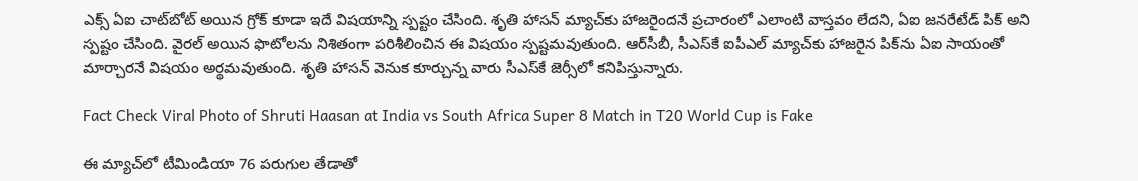ఎక్స్ ఏఐ చాట్‌బోట్ అయిన గ్రోక్ కూడా ఇదే విషయాన్ని స్పష్టం చేసింది. శృతి హాసన్ మ్యాచ్‌కు హాజరైందనే ప్రచారంలో ఎలాంటి వాస్తవం లేదని, ఏఐ జనరేటేడ్ పిక్ అని స్పష్టం చేసింది. వైరల్ అయిన ఫొటోలను నిశితంగా పరిశీలించిన ఈ విషయం స్పష్టమవుతుంది. ఆర్‌సీబీ, సీఎస్‌కే ఐపీఎల్ మ్యాచ్‌కు హాజరైన పిక్‌ను ఏఐ సాయంతో మార్చారనే విషయం అర్థమవుతుంది. శృతి హాసన్ వెనుక కూర్చున్న వారు సీఎస్‌కే జెర్సీలో కనిపిస్తున్నారు.

Fact Check Viral Photo of Shruti Haasan at India vs South Africa Super 8 Match in T20 World Cup is Fake

ఈ మ్యాచ్‌లో టీమిండియా 76 పరుగుల తేడాతో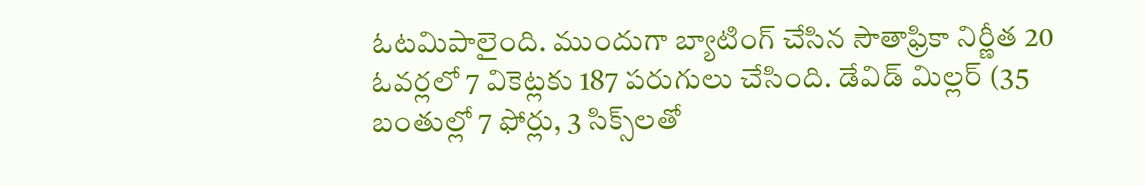ఓటమిపాలైంది. ముందుగా బ్యాటింగ్ చేసిన సౌతాఫ్రికా నిర్ణీత 20 ఓవర్లలో 7 వికెట్లకు 187 పరుగులు చేసింది. డేవిడ్ మిల్లర్‌ (35 బంతుల్లో 7 ఫోర్లు, 3 సిక్స్‌లతో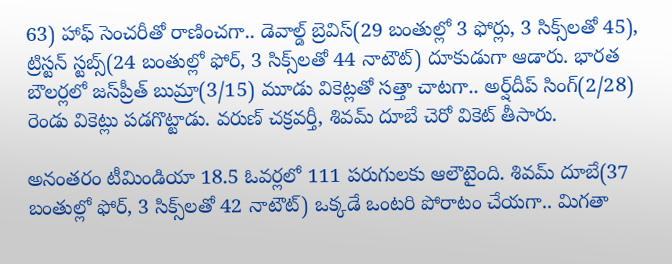63) హాఫ్ సెంచరీతో రాణించగా.. డెవాల్డ్ బ్రెవిస్(29 బంతుల్లో 3 ఫోర్లు, 3 సిక్స్‌లతో 45), ట్రిస్టన్ స్టబ్స్(24 బంతుల్లో ఫోర్, 3 సిక్స్‌లతో 44 నాటౌట్) దూకుడుగా ఆడారు. భారత బౌలర్లలో జస్‌ప్రీత్ బుమ్రా(3/15) మూడు వికెట్లతో సత్తా చాటగా.. అర్ష్‌దీప్ సింగ్(2/28) రెండు వికెట్లు పడగొట్టాడు. వరుణ్ చక్రవర్తీ, శివమ్ దూబే చెరో వికెట్ తీసారు.

అనంతరం టీమిండియా 18.5 ఓవర్లలో 111 పరుగులకు ఆలౌటైంది. శివమ్ దూబే(37 బంతుల్లో ఫోర్, 3 సిక్స్‌లతో 42 నాటౌట్) ఒక్కడే ఒంటరి పోరాటం చేయగా.. మిగతా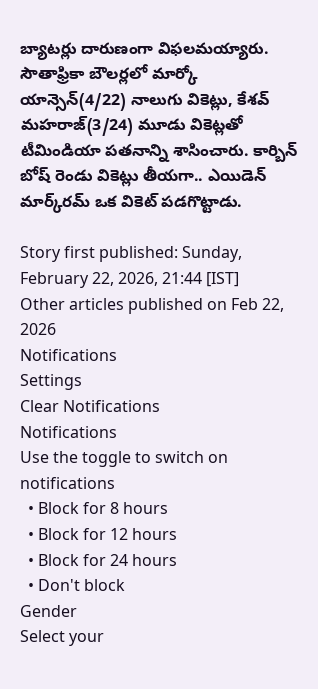బ్యాటర్లు దారుణంగా విఫలమయ్యారు. సౌతాఫ్రికా బౌలర్లలో మార్కో యాన్సెన్(4/22) నాలుగు వికెట్లు, కేశవ్ మహరాజ్(3/24) మూడు వికెట్లతో టీమిండియా పతనాన్ని శాసించారు. కార్బిన్ బోష్ రెండు వికెట్లు తీయగా.. ఎయిడెన్ మార్క్‌రమ్ ఒక వికెట్ పడగొట్టాడు.

Story first published: Sunday, February 22, 2026, 21:44 [IST]
Other articles published on Feb 22, 2026
Notifications
Settings
Clear Notifications
Notifications
Use the toggle to switch on notifications
  • Block for 8 hours
  • Block for 12 hours
  • Block for 24 hours
  • Don't block
Gender
Select your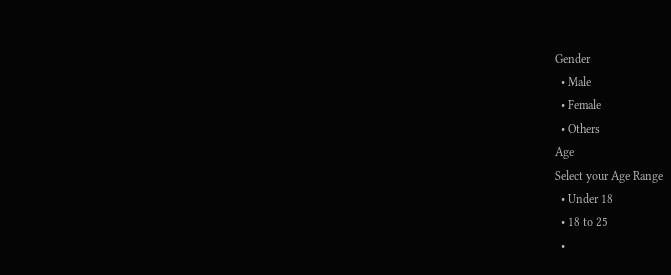Gender
  • Male
  • Female
  • Others
Age
Select your Age Range
  • Under 18
  • 18 to 25
  •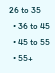26 to 35
  • 36 to 45
  • 45 to 55
  • 55+